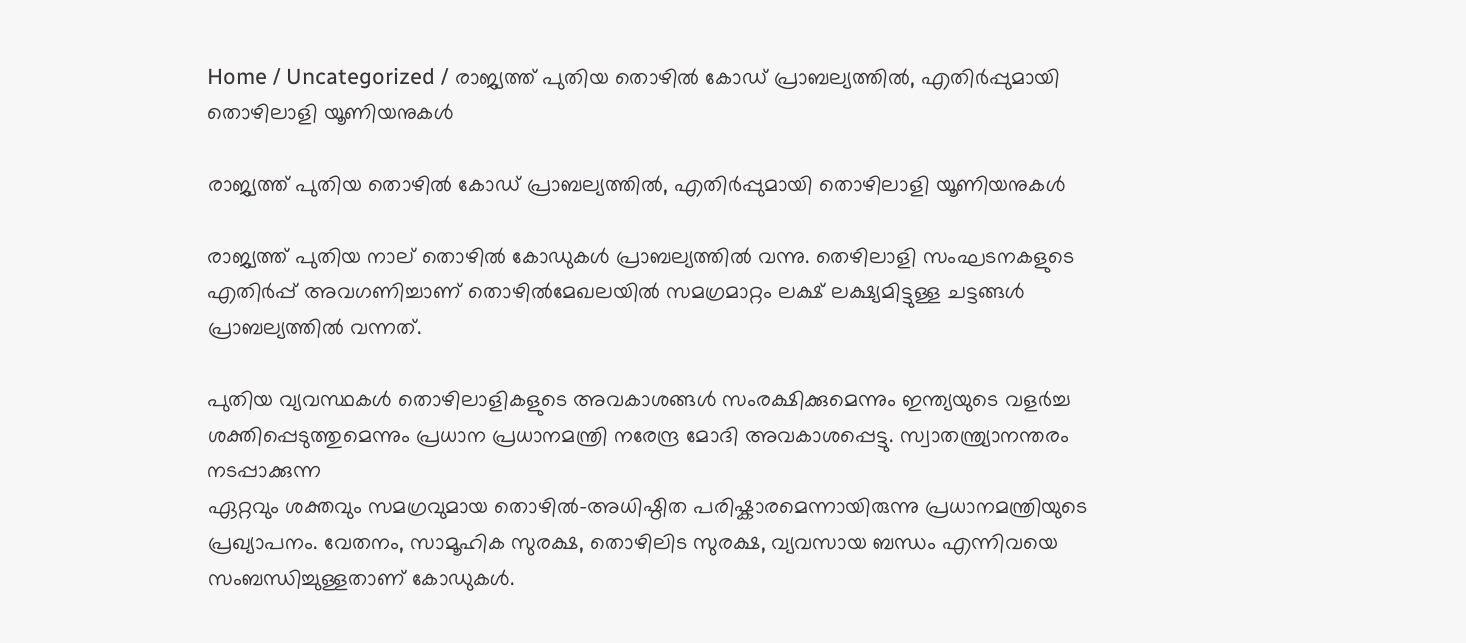Home / Uncategorized / രാജ്യത്ത് പുതിയ തൊഴിൽ കോഡ് പ്രാബല്യത്തിൽ, എതിർപ്പുമായി തൊഴിലാളി യൂണിയനുകൾ

രാജ്യത്ത് പുതിയ തൊഴിൽ കോഡ് പ്രാബല്യത്തിൽ, എതിർപ്പുമായി തൊഴിലാളി യൂണിയനുകൾ

രാജ്യത്ത് പുതിയ നാല് തൊഴിൽ കോഡുകൾ പ്രാബല്യത്തിൽ വന്നു. തെഴിലാളി സംഘടനകളുടെ എതിർപ്പ് അവഗണിച്ചാണ് തൊഴിൽമേഖലയിൽ സമഗ്രമാറ്റം ലക്ഷ് ലക്ഷ്യമിട്ടുള്ള ചട്ടങ്ങൾ പ്രാബല്യത്തിൽ വന്നത്.

പുതിയ വ്യവസ്ഥകൾ തൊഴിലാളികളുടെ അവകാശങ്ങൾ സംരക്ഷിക്കുമെന്നും ഇന്ത്യയുടെ വളർച്ച ശക്തിപ്പെടുത്തുമെന്നും പ്രധാന പ്രധാനമന്ത്രി നരേന്ദ്ര മോദി അവകാശപ്പെട്ടു. സ്വാതന്ത്ര്യാനന്തരം നടപ്പാക്കുന്ന
ഏറ്റവും ശക്തവും സമഗ്രവുമായ തൊഴിൽ-അധിഷ്ഠിത പരിഷ്കാരമെന്നായിരുന്നു പ്രധാനമന്ത്രിയുടെ പ്രഖ്യാപനം. വേതനം, സാമൂഹിക സുരക്ഷ, തൊഴിലിട സുരക്ഷ, വ്യവസായ ബന്ധം എന്നിവയെ സംബന്ധിച്ചുള്ളതാണ് കോഡുകൾ.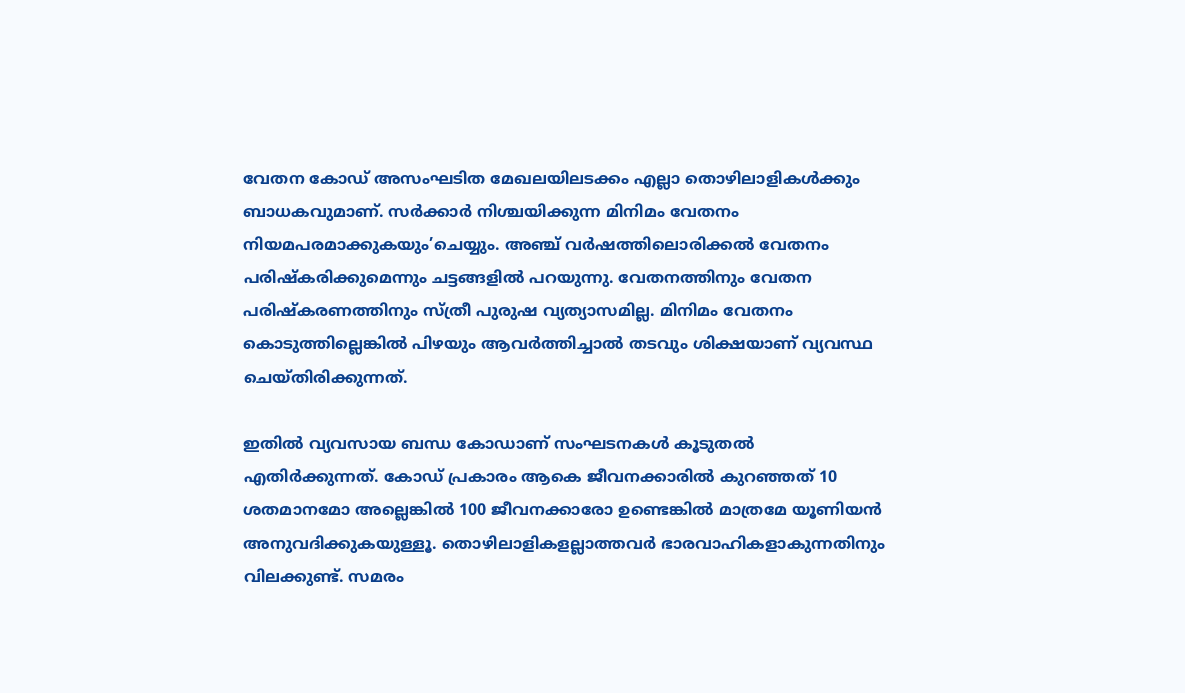വേതന കോഡ് അസംഘടിത മേഖലയിലടക്കം എല്ലാ തൊഴിലാളികൾക്കും ബാധകവുമാണ്. സർക്കാർ നിശ്ചയിക്കുന്ന മിനിമം വേതനം നിയമപരമാക്കുകയും’ചെയ്യും. അഞ്ച് വർഷത്തിലൊരിക്കൽ വേതനം പരിഷ്കരിക്കുമെന്നും ചട്ടങ്ങളിൽ പറയുന്നു. വേതനത്തിനും വേതന പരിഷ്കരണത്തിനും സ്ത്രീ പുരുഷ വ്യത്യാസമില്ല. മിനിമം വേതനം കൊടുത്തില്ലെങ്കിൽ പിഴയും ആവർത്തിച്ചാൽ തടവും ശിക്ഷയാണ് വ്യവസ്ഥ ചെയ്തിരിക്കുന്നത്.

ഇതിൽ വ്യവസായ ബന്ധ കോഡാണ് സംഘടനകൾ കൂടുതൽ എതിർക്കുന്നത്. കോഡ് പ്രകാരം ആകെ ജീവനക്കാരിൽ കുറഞ്ഞത് 10 ശതമാനമോ അല്ലെങ്കിൽ 100 ജീവനക്കാരോ ഉണ്ടെങ്കിൽ മാത്രമേ യൂണിയൻ അനുവദിക്കുകയുള്ളൂ. തൊഴിലാളികളല്ലാത്തവർ ഭാരവാഹികളാകുന്നതിനും വിലക്കുണ്ട്. സമരം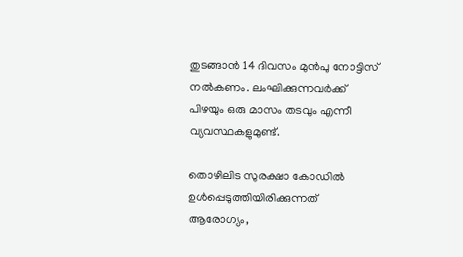തുടങ്ങാൻ 14 ദിവസം മുൻപു നോട്ടിസ് നൽകണം. ലംഘിക്കുന്നവർക്ക് പിഴയും ഒരു മാസം തടവും എന്നീ വ്യവസ്ഥകളുമുണ്ട്.

തൊഴിലിട സുരക്ഷാ കോഡിൽ ഉൾപ്പെടുത്തിയിരിക്കുന്നത് ആരോഗ്യം,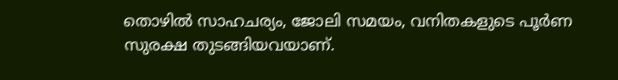തൊഴിൽ സാഹചര്യം, ജോലി സമയം, വനിതകളുടെ പൂർണ സുരക്ഷ തുടങ്ങിയവയാണ്.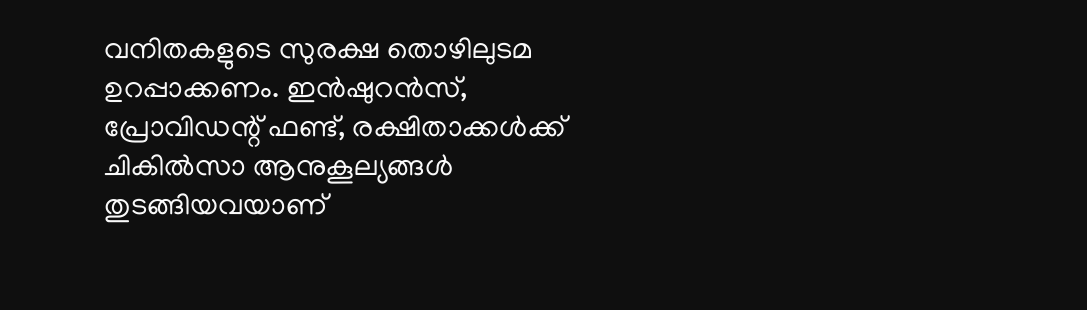വനിതകളുടെ സുരക്ഷ തൊഴിലുടമ ഉറപ്പാക്കണം. ഇൻഷുറൻസ്, പ്രോവിഡന്റ് ഫണ്ട്, രക്ഷിതാക്കൾക്ക് ചികിൽസാ ആനുകൂല്യങ്ങൾ തുടങ്ങിയവയാണ്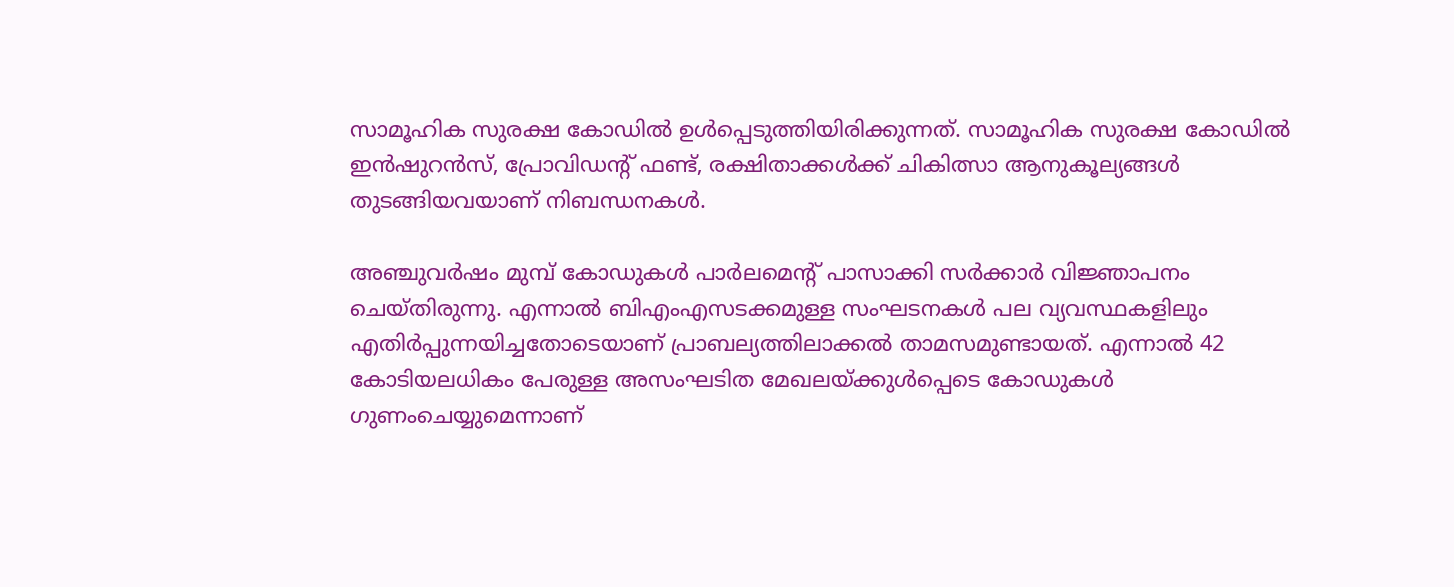സാമൂഹിക സുരക്ഷ കോഡിൽ ഉള്‍പ്പെടുത്തിയിരിക്കുന്നത്. സാമൂഹിക സുരക്ഷ കോഡിൽ ഇൻഷുറൻസ്, പ്രോവിഡന്റ് ഫണ്ട്, രക്ഷിതാക്കൾക്ക് ചികിത്സാ ആനുകൂല്യങ്ങൾ തുടങ്ങിയവയാണ് നിബന്ധനകൾ.

അഞ്ചുവർഷം മുമ്പ് കോഡുകൾ പാർലമെന്റ് പാസാക്കി സർക്കാർ വിജ്ഞാപനം ചെയ്തിരുന്നു. എന്നാൽ ബിഎംഎസടക്കമുള്ള സംഘടനകൾ പല വ്യവസ്ഥകളിലും എതിർപ്പുന്നയിച്ചതോടെയാണ് പ്രാബല്യത്തിലാക്കൽ താമസമുണ്ടായത്. എന്നാൽ 42 കോടിയലധികം പേരുള്ള അസംഘടിത മേഖലയ്ക്കുൾപ്പെടെ കോഡുകൾ ഗുണംചെയ്യുമെന്നാണ്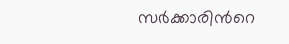സര്‍ക്കാരിന്‍റെ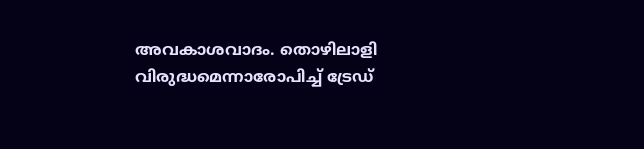അവകാശവാദം. തൊഴിലാളി വിരുദ്ധമെന്നാരോപിച്ച് ട്രേഡ്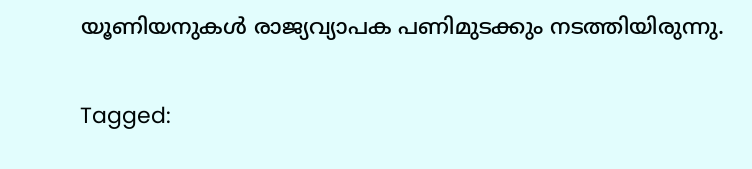യൂണിയനുകൾ രാജ്യവ്യാപക പണിമുടക്കും നടത്തിയിരുന്നു.

Tagged: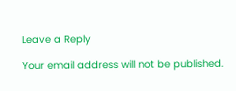Leave a Reply

Your email address will not be published.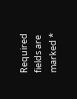Required fields are marked *